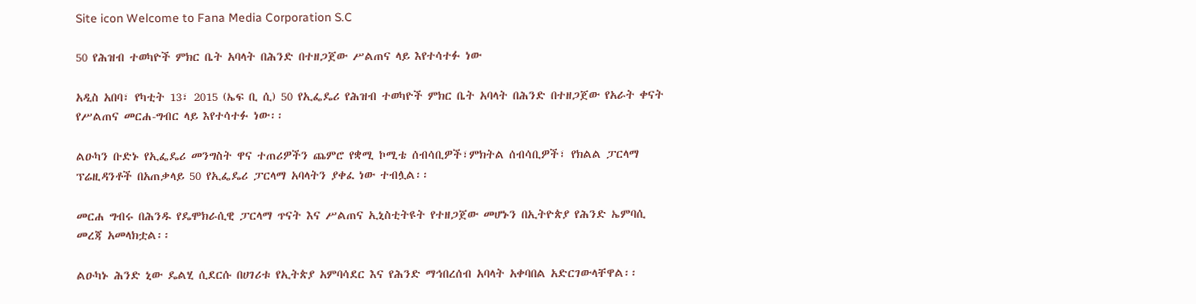Site icon Welcome to Fana Media Corporation S.C

50 የሕዝብ ተወካዮች ምክር ቤት አባላት በሕንድ በተዘጋጀው ሥልጠና ላይ እየተሳተፉ ነው

አዲስ አበባ፣ የካቲት 13፣ 2015 (ኤፍ ቢ ሲ) 50 የኢፌዴሪ የሕዝብ ተወካዮች ምክር ቤት አባላት በሕንድ በተዘጋጀው የአራት ቀናት የሥልጠና መርሐ-ግብር ላይ እየተሳተፉ ነው፡፡

ልዑካን ቡድኑ የኢፌዴሪ መንግስት ዋና ተጠሪዎችን ጨምሮ የቋሚ ኮሚቴ ሰብሳቢዎች፣ምክትል ሰብሳቢዎች፣ የክልል ፓርላማ ፕሬዚዳንቶች በአጠቃላይ 50 የኢፌዴሪ ፓርላማ አባላትን ያቀፈ ነው ተብሏል፡፡

መርሐ ግብሩ በሕንዱ የዴሞክራሲዊ ፓርላማ ጥናት እና ሥልጠና ኢኒስቲትዩት የተዘጋጀው መሆኑን በኢትዮጵያ የሕንድ ኤምባሲ መረጃ አመላክቷል፡፡

ልዑካኑ ሕንድ ኒው ዴልሂ ሲደርሱ በሀገሪቱ የኢትጵያ አምባሳደር እና የሕንድ ማኅበረሰብ አባላት አቀባበል አድርገውላቸዋል፡፡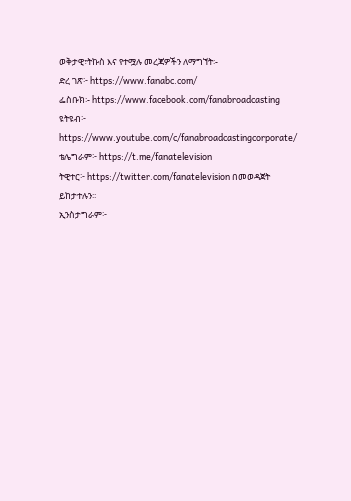ወቅታዊ፣ትኩስ እና የተሟሉ መረጃዎችን ለማግኘት፡-
ድረ ገጽ፦ https://www.fanabc.com/
ፌስቡክ፡- https://www.facebook.com/fanabroadcasting
ዩትዩብ፦ https://www.youtube.com/c/fanabroadcastingcorporate/
ቴሌግራም፦ https://t.me/fanatelevision
ትዊተር፦ https://twitter.com/fanatelevision በመወዳጀት ይከታተሉን፡፡
ኢንስታግራም፦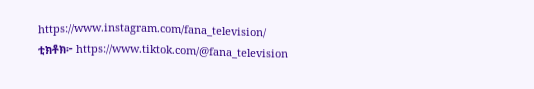https://www.instagram.com/fana_television/
ቲክቶክ፦ https://www.tiktok.com/@fana_television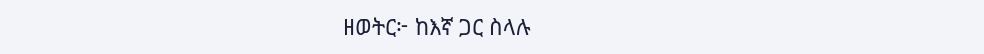ዘወትር፦ ከእኛ ጋር ስላሉ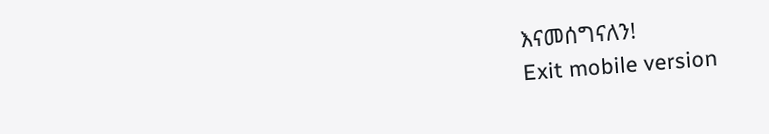እናመሰግናለን!
Exit mobile version